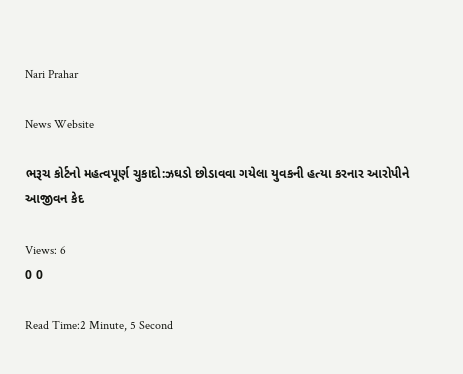Nari Prahar

News Website

ભરૂચ કોર્ટનો મહત્વપૂર્ણ ચુકાદો:ઝઘડો છોડાવવા ગયેલા યુવકની હત્યા કરનાર આરોપીને આજીવન કેદ

Views: 6
0 0

Read Time:2 Minute, 5 Second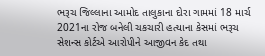ભરૂચ જિલ્લાના આમોદ તાલુકાના દોરા ગામમાં 18 માર્ચ 2021ના રોજ બનેલી ચકચારી હત્યાના કેસમાં ભરૂચ સેશન્સ કોર્ટએ આરોપીને આજીવન કેદ તથા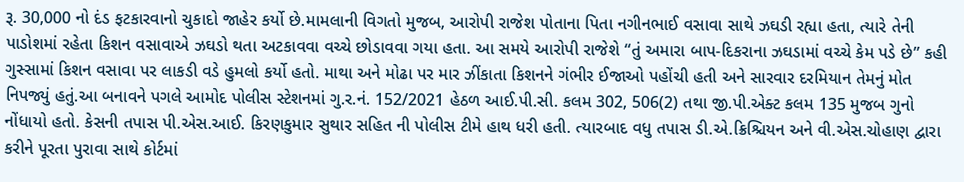રૂ. 30,000 નો દંડ ફટકારવાનો ચુકાદો જાહેર કર્યો છે.મામલાની વિગતો મુજબ, આરોપી રાજેશ પોતાના પિતા નગીનભાઈ વસાવા સાથે ઝઘડી રહ્યા હતા, ત્યારે તેની પાડોશમાં રહેતા કિશન વસાવાએ ઝઘડો થતા અટકાવવા વચ્ચે છોડાવવા ગયા હતા. આ સમયે આરોપી રાજેશે “તું અમારા બાપ-દિકરાના ઝઘડામાં વચ્ચે કેમ પડે છે” કહી ગુસ્સામાં કિશન વસાવા પર લાકડી વડે હુમલો કર્યો હતો. માથા અને મોઢા પર માર ઝીંકાતા કિશનને ગંભીર ઈજાઓ પહોંચી હતી અને સારવાર દરમિયાન તેમનું મોત નિપજ્યું હતું.આ બનાવને પગલે આમોદ પોલીસ સ્ટેશનમાં ગુ.ર.નં. 152/2021 હેઠળ આઈ.પી.સી. કલમ 302, 506(2) તથા જી.પી.એક્ટ કલમ 135 મુજબ ગુનો નોંધાયો હતો. કેસની તપાસ પી.એસ.આઈ. કિરણકુમાર સુથાર સહિત ની પોલીસ ટીમે હાથ ધરી હતી. ત્યારબાદ વધુ તપાસ ડી.એ.ક્રિશ્ચિયન અને વી.એસ.ચોહાણ દ્વારા કરીને પૂરતા પુરાવા સાથે કોર્ટમાં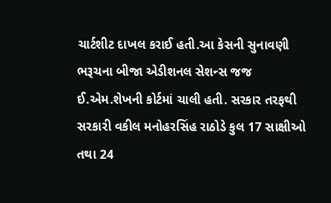ચાર્ટશીટ દાખલ કરાઈ હતી.આ કેસની સુનાવણી ભરૂચના બીજા એડીશનલ સેશન્સ જજ ઈ.એમ.શેખની કોર્ટમાં ચાલી હતી. સરકાર તરફથી સરકારી વકીલ મનોહરસિંહ રાઠોડે કુલ 17 સાક્ષીઓ તથા 24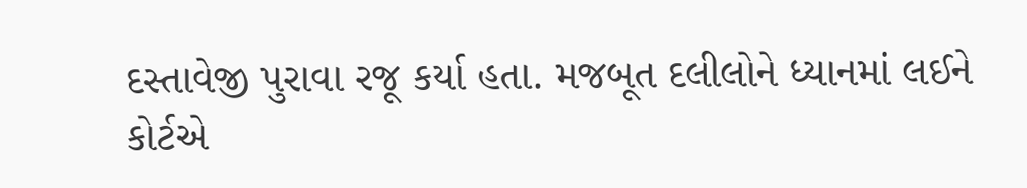દસ્તાવેજી પુરાવા રજૂ કર્યા હતા. મજબૂત દલીલોને ધ્યાનમાં લઈને કોર્ટએ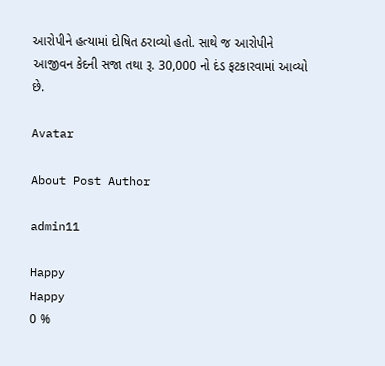આરોપીને હત્યામાં દોષિત ઠરાવ્યો હતો. સાથે જ આરોપીને આજીવન કેદની સજા તથા રૂ. 30,000 નો દંડ ફટકારવામાં આવ્યો છે.

Avatar

About Post Author

admin11

Happy
Happy
0 %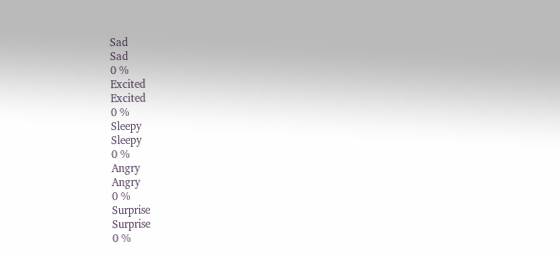Sad
Sad
0 %
Excited
Excited
0 %
Sleepy
Sleepy
0 %
Angry
Angry
0 %
Surprise
Surprise
0 %